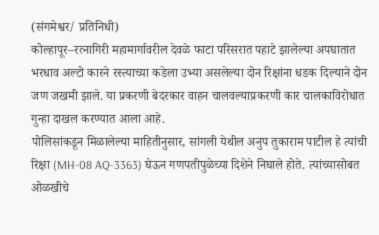(संगमेश्वर/ प्रतिनिधी)
कोल्हापूर–रत्नागिरी महामार्गावरील देवळे फाटा परिसरात पहाटे झालेल्या अपघातात भरधाव अल्टो कारने रस्त्याच्या कडेला उभ्या असलेल्या दोन रिक्षांना धडक दिल्याने दोन जण जखमी झाले. या प्रकरणी बेदरकार वाहन चालवल्याप्रकरणी कार चालकाविरोधात गुन्हा दाखल करण्यात आला आहे.
पोलिसांकडून मिळालेल्या माहितीनुसार, सांगली येथील अनुप तुकाराम पाटील हे त्यांची रिक्षा (MH-08 AQ-3363) घेऊन गणपतीपुळेच्या दिशेने निघाले होते. त्यांच्यासोबत ओळखीचे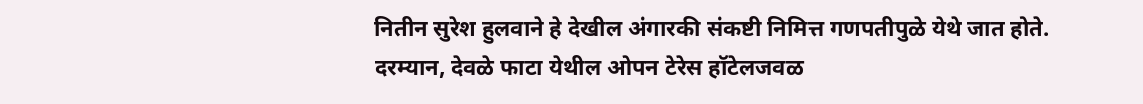नितीन सुरेश हुलवाने हे देखील अंगारकी संकष्टी निमित्त गणपतीपुळे येथे जात होते. दरम्यान, देवळे फाटा येथील ओपन टेरेस हॉटेलजवळ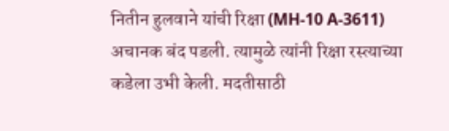नितीन हुलवाने यांची रिक्षा (MH-10 A-3611) अचानक बंद पडली. त्यामुळे त्यांनी रिक्षा रस्त्याच्या कडेला उभी केली. मदतीसाठी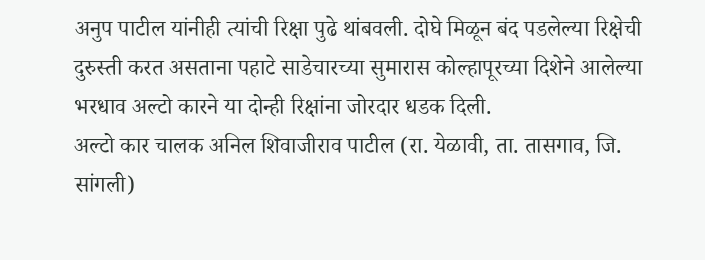अनुप पाटील यांनीही त्यांची रिक्षा पुढे थांबवली. दोघे मिळून बंद पडलेल्या रिक्षेची दुरुस्ती करत असताना पहाटे साडेचारच्या सुमारास कोल्हापूरच्या दिशेने आलेल्या भरधाव अल्टो कारने या दोन्ही रिक्षांना जोरदार धडक दिली.
अल्टो कार चालक अनिल शिवाजीराव पाटील (रा. येळावी, ता. तासगाव, जि. सांगली)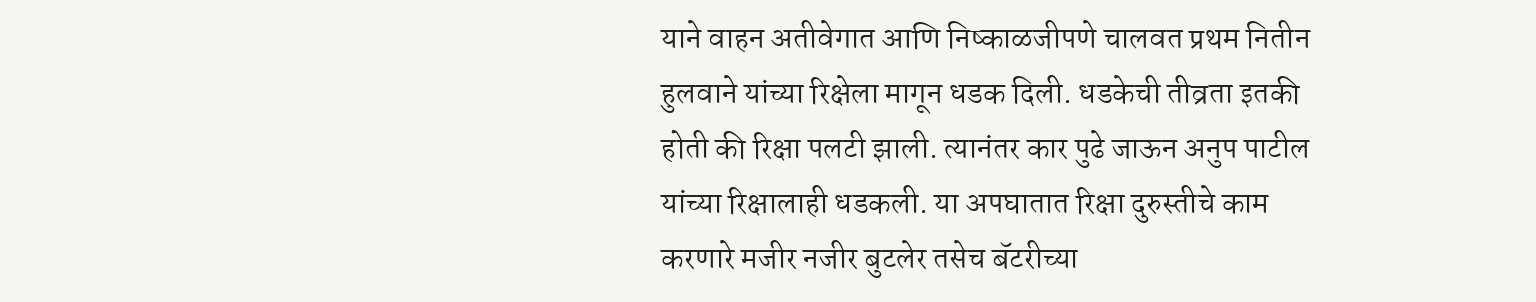याने वाहन अतीवेगात आणि निष्काळजीपणे चालवत प्रथम नितीन हुलवाने यांच्या रिक्षेला मागून धडक दिली. धडकेची तीव्रता इतकी होती की रिक्षा पलटी झाली. त्यानंतर कार पुढे जाऊन अनुप पाटील यांच्या रिक्षालाही धडकली. या अपघातात रिक्षा दुरुस्तीचे काम करणारे मजीर नजीर बुटलेर तसेच बॅटरीच्या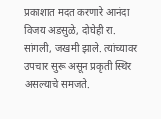प्रकाशात मदत करणारे आनंदा विजय अडसुळे, दोघेही रा. सांगली, जखमी झाले. त्यांच्यावर उपचार सुरू असून प्रकृती स्थिर असल्याचे समजते.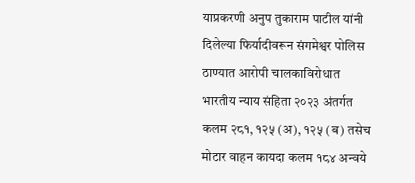याप्रकरणी अनुप तुकाराम पाटील यांनी दिलेल्या फिर्यादीवरून संगमेश्वर पोलिस ठाण्यात आरोपी चालकाविरोधात भारतीय न्याय संहिता २०२३ अंतर्गत कलम २८१, १२५ (अ), १२५ (ब) तसेच मोटार वाहन कायदा कलम १८४ अन्वये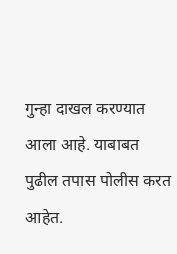गुन्हा दाखल करण्यात आला आहे. याबाबत पुढील तपास पोलीस करत आहेत.